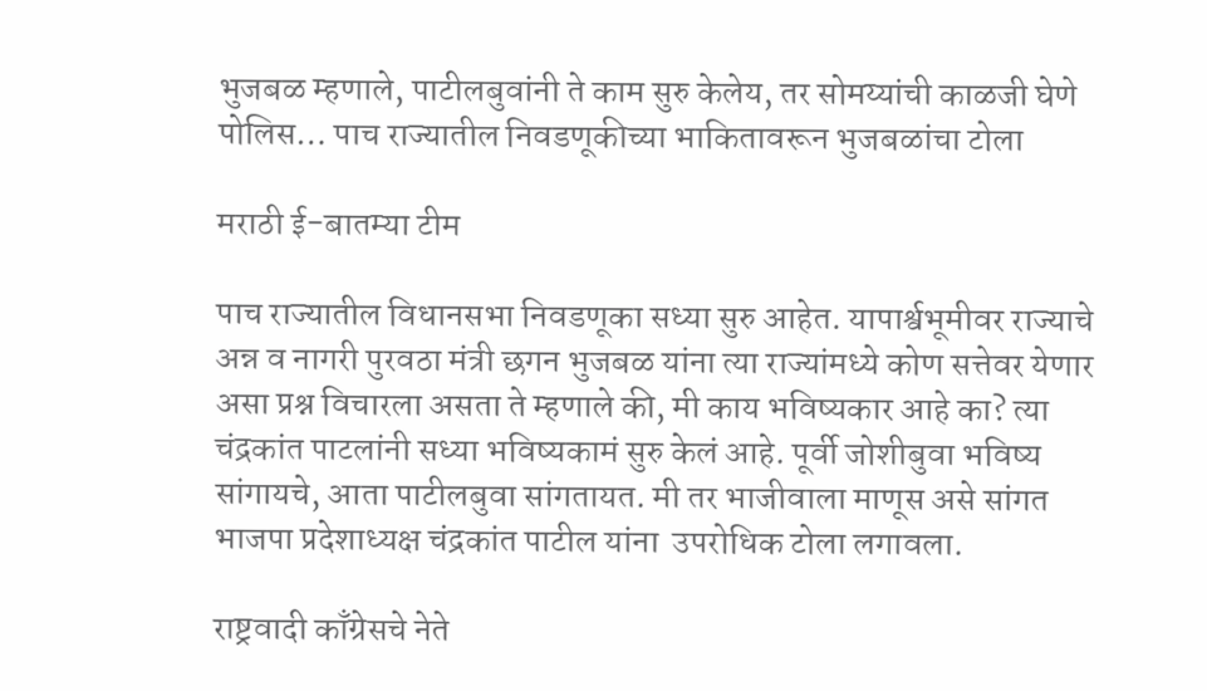भुजबळ म्हणाले, पाटीलबुवांनी ते काम सुरु केलेय, तर सोमय्यांची काळजी घेणे पोलिस… पाच राज्यातील निवडणूकीच्या भाकितावरून भुजबळांचा टोला

मराठी ई-बातम्या टीम

पाच राज्यातील विधानसभा निवडणूका सध्या सुरु आहेत. यापार्श्वभूमीवर राज्याचे अन्न व नागरी पुरवठा मंत्री छगन भुजबळ यांना त्या राज्यांमध्ये कोण सत्तेवर येणार असा प्रश्न विचारला असता ते म्हणाले की, मी काय भविष्यकार आहे का? त्या चंद्रकांत पाटलांनी सध्या भविष्यकामं सुरु केलं आहे. पूर्वी जोशीबुवा भविष्य सांगायचे, आता पाटीलबुवा सांगतायत. मी तर भाजीवाला माणूस असे सांगत भाजपा प्रदेशाध्यक्ष चंद्रकांत पाटील यांना  उपरोधिक टोला लगावला.

राष्ट्रवादी काँग्रेसचे नेते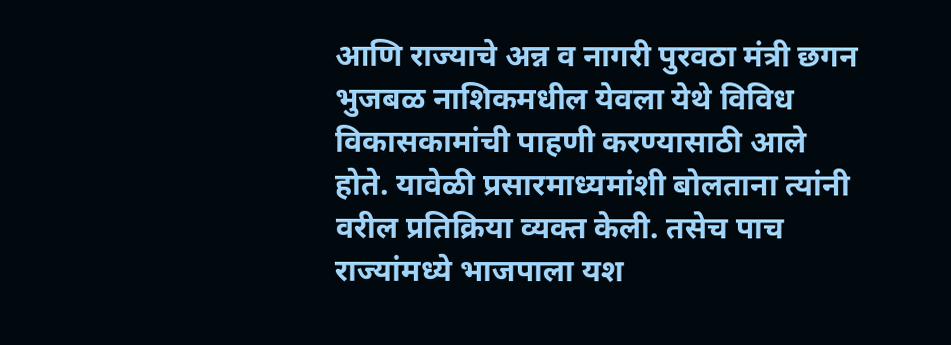आणि राज्याचे अन्न व नागरी पुरवठा मंत्री छगन भुजबळ नाशिकमधील येवला येथे विविध विकासकामांची पाहणी करण्यासाठी आले होते. यावेळी प्रसारमाध्यमांशी बोलताना त्यांनी वरील प्रतिक्रिया व्यक्त केली. तसेच पाच राज्यांमध्ये भाजपाला यश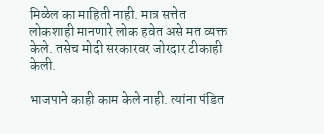मिळेल का माहिती नाही. मात्र सत्तेत लोकशाही मानणारे लोक हवेत असे मत व्यक्त केले. तसेच मोदी सरकारवर जोरदार टीकाही केली.

भाजपाने काही काम केले नाही. त्यांना पंडित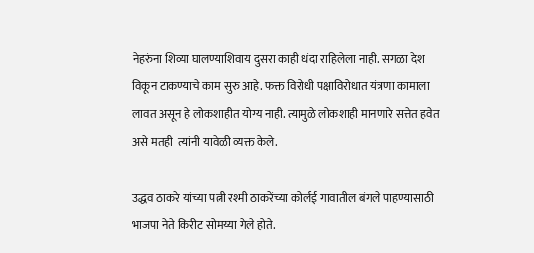नेहरुंना शिव्या घालण्याशिवाय दुसरा काही धंदा राहिलेला नाही. सगळा देश विकून टाकण्याचे काम सुरु आहे. फक्त विरोधी पक्षाविरोधात यंत्रणा कामाला लावत असून हे लोकशाहीत योग्य नाही. त्यामुळे लोकशाही मानणारे सत्तेत हवेत असे मतही  त्यांनी यावेळी व्यक्त केले.

उद्धव ठाकरे यांच्या पत्नी रश्मी ठाकरेंच्या कोर्लई गावातील बंगले पाहण्यासाठी भाजपा नेते किरीट सोमय्या गेले होते.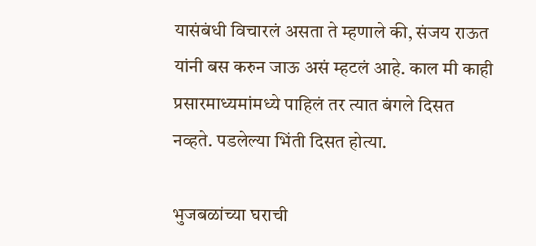यासंबंधी विचारलं असता ते म्हणाले की, संजय राऊत यांनी बस करुन जाऊ असं म्हटलं आहे. काल मी काही प्रसारमाध्यमांमध्ये पाहिलं तर त्यात बंगले दिसत नव्हते. पडलेल्या भिंती दिसत होत्या.

भुजबळांच्या घराची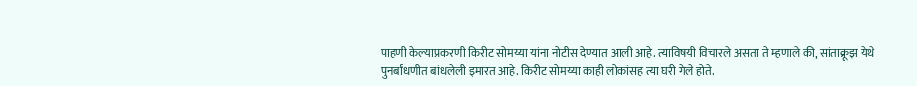पाहणी केल्याप्रकरणी किरीट सोमय्या यांना नोटीस देण्यात आली आहे. त्याविषयी विचारले असता ते म्हणाले की, सांताक्रूझ येथे पुनर्बांधणीत बांधलेली इमारत आहे. किरीट सोमय्या काही लोकांसह त्या घरी गेले होते.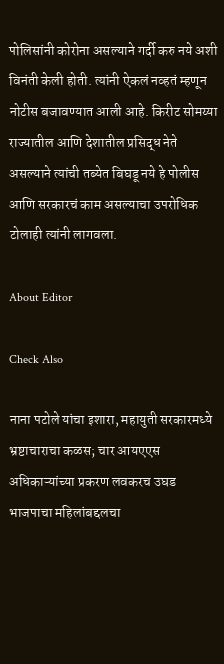पोलिसांनी कोरोना असल्याने गर्दी करु नये अशी विनंती केली होती. त्यांनी ऐकलं नव्हतं म्हणून नोटीस बजावण्यात आली आहे. किरीट सोमय्या राज्यातील आणि देशातील प्रसिद्ध नेते असल्याने त्यांची तब्येत बिघडू नये हे पोलीस आणि सरकारचं काम असल्याचा उपरोधिक टोलाही त्यांनी लागवला.

About Editor

Check Also

नाना पटोले यांचा इशारा, महायुती सरकारमध्ये भ्रष्टाचाराचा कळस; चार आयएएस अधिकाऱ्यांच्या प्रकरण लवकरच उघड भाजपाचा महिलांबद्दलचा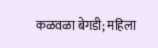कळवळा बेगडी; महिला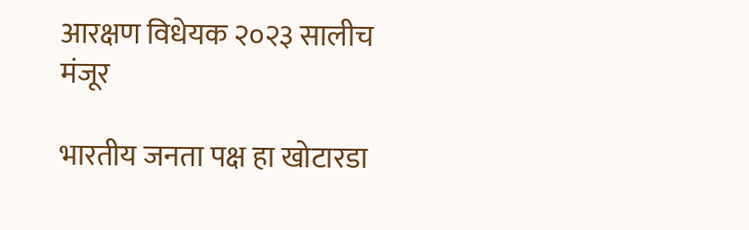आरक्षण विधेयक २०२३ सालीच मंजूर

भारतीय जनता पक्ष हा खोटारडा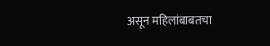असून महिलांबाबतचा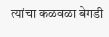त्यांचा कळवळा बेगडी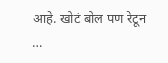आहे. खोटं बोल पण रेटून …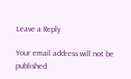Leave a Reply

Your email address will not be published.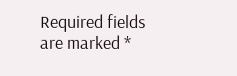Required fields are marked *